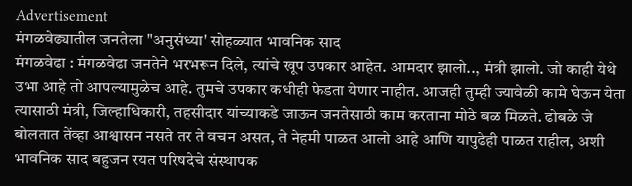Advertisement
मंगळवेढ्यातील जनतेला "अनुसंध्या' सोहळ्यात भावनिक साद
मंगळवेढा : मंगळवेढा जनतेने भरभरून दिले, त्यांचे खूप उपकार आहेत. आमदार झालो.., मंत्री झालो. जो काही येथे उभा आहे तो आपल्यामुळेच आहे. तुमचे उपकार कधीही फेडता येणार नाहीत. आजही तुम्ही ज्यावेळी कामे घेऊन येता त्यासाठी मंत्री, जिल्हाधिकारी, तहसीदार यांच्याकडे जाऊन जनतेसाठी काम करताना मोठे बळ मिळते. ढोबळे जे बोलतात तेंव्हा आश्वासन नसते तर ते वचन असत, ते नेहमी पाळत आलो आहे आणि यापुढेही पाळत राहील, अशी भावनिक साद बहुजन रयत परिषदेचे संस्थापक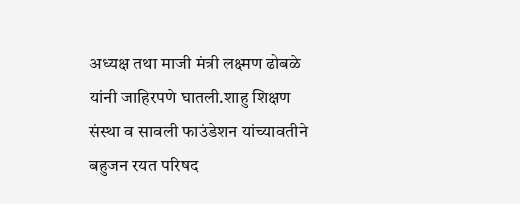अध्यक्ष तथा माजी मंत्री लक्ष्मण ढोबळे यांनी जाहिरपणे घातली.शाहु शिक्षण संस्था व सावली फाउंडेशन यांच्यावतीने बहुजन रयत परिषद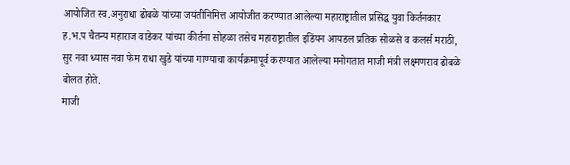आयोजित स्व.अनुराधा ढोबळे यांच्या जयंतीनिमित्त आयोजीत करण्यात आलेल्या महाराष्ट्रातील प्रसिद्ध युवा किर्तनकार ह.भ.प चैतन्य महाराज वाडेकर यांच्या कीर्तना सोहळा तसेच महाराष्ट्रातील इडिंयन आयडल प्रतिक सोळसे व कलर्स मराठी, सुर नवा ध्यास नवा फेम राधा खुडे यांच्या गाण्याचा कार्यक्रमापूर्व करण्यात आलेल्या मनोगतात माजी मंत्री लक्ष्मणराव ढोबळे बोलत होते.
माजी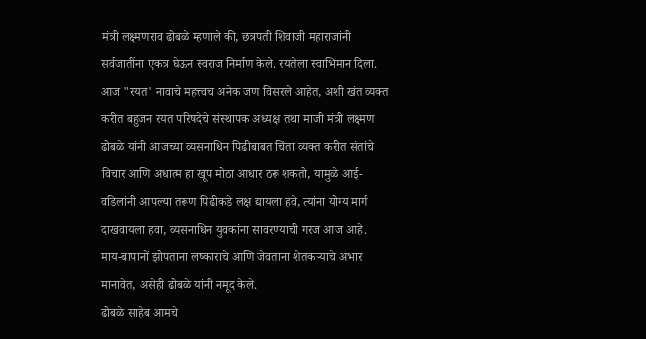मंत्री लक्ष्मणराव ढोबळे म्हणाले की, छत्रपती शिवाजी महाराजांनी सर्वजातींना एकत्र घेऊन स्वराज निर्माण केले. रयतेला स्वाभिमान दिला. आज "रयत' नावाचे महत्त्वच अनेक जण विसरले आहेत, अशी खंत व्यक्त करीत बहुजन रयत परिषदेचे संस्थापक अध्यक्ष तथा माजी मंत्री लक्ष्मण ढोबळे यांनी आजच्या व्यसनाधिन पिढीबाबत चिंता व्यक्त करीत संतांचे विचार आणि अधात्म हा खूप मोठा आधार ठरू शकतो, यामुळे आई-वडिलांनी आपल्या तरूण पिढीकडे लक्ष द्यायला हवे, त्यांना योग्य मार्ग दाखवायला हवा, व्यसनाधिन युवकांना सावरण्याची गरज आज आहे. माय-बापानों झोपताना लष्काराचे आणि जेवताना शेतकऱ्याचे अभार मानावेत, असेही ढोबळे यांनी नमूद केले.
ढोबळे साहेब आमचे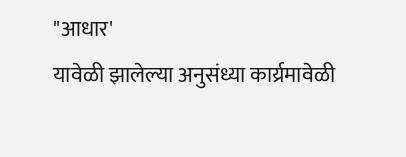"आधार'
यावेळी झालेल्या अनुसंध्या कार्य्रमावेळी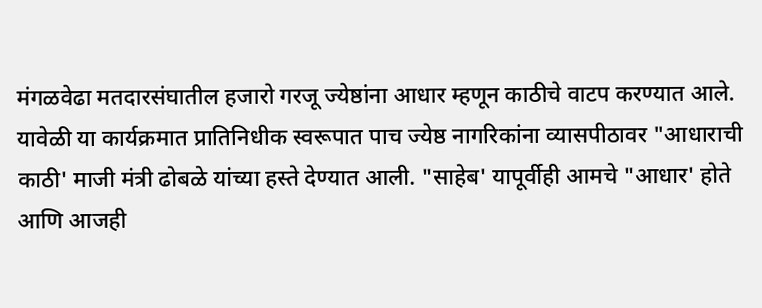मंगळवेढा मतदारसंघातील हजारो गरजू ज्येष्ठांना आधार म्हणून काठीचे वाटप करण्यात आले. यावेळी या कार्यक्रमात प्रातिनिधीक स्वरूपात पाच ज्येष्ठ नागरिकांना व्यासपीठावर "आधाराची काठी' माजी मंत्री ढोबळे यांच्या हस्ते देण्यात आली. "साहेब' यापूर्वीही आमचे "आधार' होते आणि आजही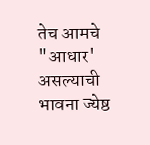तेच आमचे "आधार' असल्याची भावना ज्येष्ठ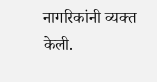नागरिकांनी व्यक्त केली.